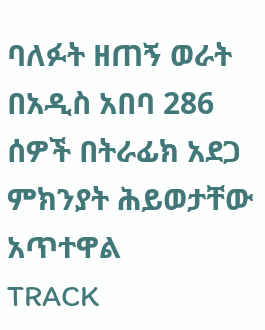ባለፉት ዘጠኝ ወራት በአዲስ አበባ 286 ሰዎች በትራፊክ አደጋ ምክንያት ሕይወታቸው አጥተዋል
TRACK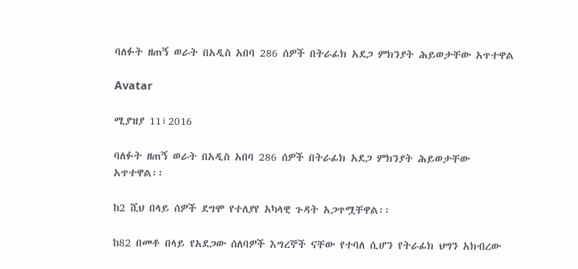ባለፉት ዘጠኝ ወራት በአዲስ አበባ 286 ሰዎች በትራፊክ አደጋ ምክንያት ሕይወታቸው አጥተዋል

Avatar

ሚያዝያ 11፣2016

ባለፉት ዘጠኝ ወራት በአዲስ አበባ 286 ሰዎች በትራፊክ አደጋ ምክንያት ሕይወታቸው አጥተዋል፡፡

ከ2 ሺህ በላይ ሰዎች ደግሞ የተለያየ አካላዊ ጉዳት አጋጥሟቸዋል፡፡

ከ82 በመቶ በላይ የአደጋው ሰለባዎች እግረኞች ናቸው የተባለ ሲሆን የትራፊክ ህግን አክብረው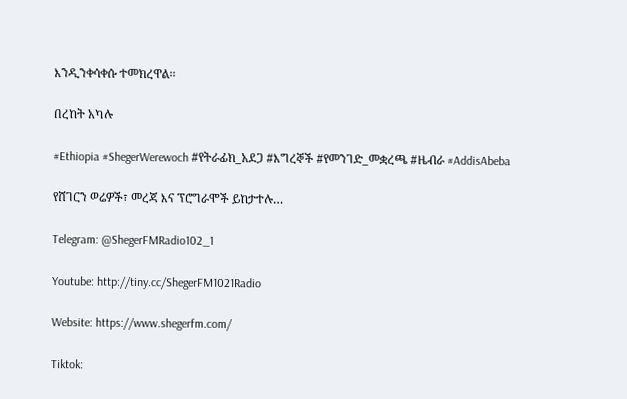እንዲንቀሳቀሱ ተመክረዋል፡፡

በረከት አካሉ

#Ethiopia #ShegerWerewoch #የትራፊክ_አደጋ #እግረኞች #የመንገድ_መቋረጫ #ዜብራ #AddisAbeba

የሸገርን ወሬዎች፣ መረጃ እና ፕሮግራሞች ይከታተሉ…

Telegram: @ShegerFMRadio102_1

Youtube: http://tiny.cc/ShegerFM1021Radio

Website: https://www.shegerfm.com/

Tiktok: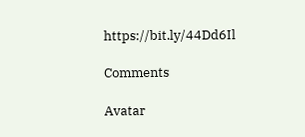https://bit.ly/44Dd6Il

Comments

Avatar